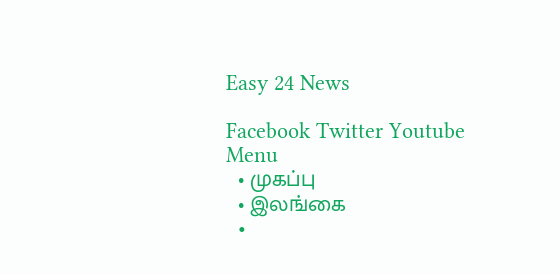Easy 24 News

Facebook Twitter Youtube
Menu
  • முகப்பு
  • இலங்கை
  •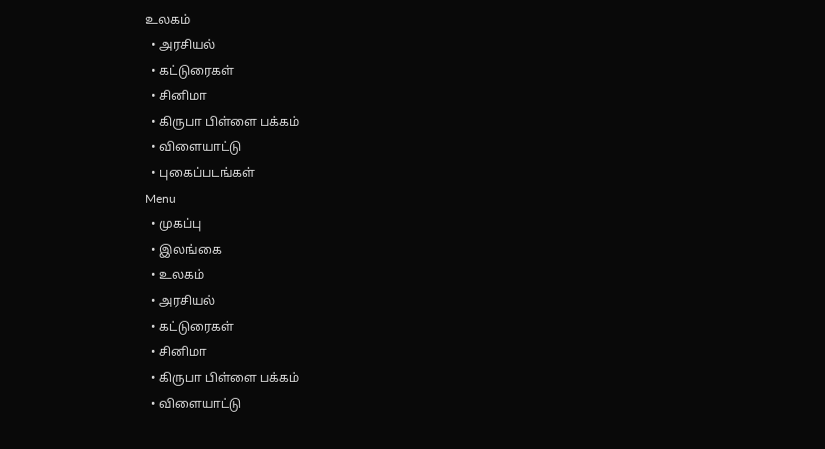உலகம்
  • அரசியல்
  • கட்டுரைகள்
  • சினிமா
  • கிருபா பிள்ளை பக்கம்
  • விளையாட்டு
  • புகைப்படங்கள்
Menu
  • முகப்பு
  • இலங்கை
  • உலகம்
  • அரசியல்
  • கட்டுரைகள்
  • சினிமா
  • கிருபா பிள்ளை பக்கம்
  • விளையாட்டு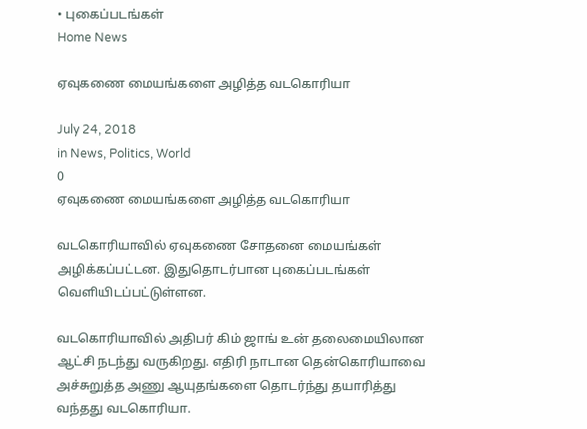• புகைப்படங்கள்
Home News

ஏவுகணை மையங்களை அழித்த வடகொரியா

July 24, 2018
in News, Politics, World
0
ஏவுகணை மையங்களை அழித்த வடகொரியா

வடகொரியாவில் ஏவுகணை சோதனை மையங்கள் அழிக்கப்பட்டன. இதுதொடர்பான புகைப்படங்கள் வெளியிடப்பட்டுள்ளன.

வடகொரியாவில் அதிபர் கிம் ஜாங் உன் தலைமையிலான ஆட்சி நடந்து வருகிறது. எதிரி நாடான தென்கொரியாவை அச்சுறுத்த அணு ஆயுதங்களை தொடர்ந்து தயாரித்து வந்தது வடகொரியா.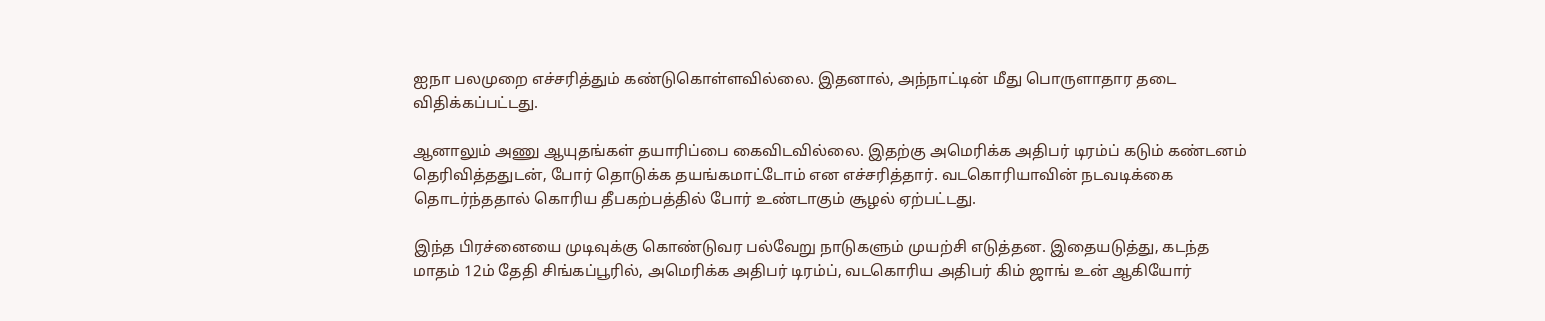ஐநா பலமுறை எச்சரித்தும் கண்டுகொள்ளவில்லை. இதனால், அந்நாட்டின் மீது பொருளாதார தடை விதிக்கப்பட்டது.

ஆனாலும் அணு ஆயுதங்கள் தயாரிப்பை கைவிடவில்லை. இதற்கு அமெரிக்க அதிபர் டிரம்ப் கடும் கண்டனம் தெரிவித்ததுடன், போர் தொடுக்க தயங்கமாட்டோம் என எச்சரித்தார். வடகொரியாவின் நடவடிக்கை தொடர்ந்ததால் கொரிய தீபகற்பத்தில் போர் உண்டாகும் சூழல் ஏற்பட்டது.

இந்த பிரச்னையை முடிவுக்கு கொண்டுவர பல்வேறு நாடுகளும் முயற்சி எடுத்தன. இதையடுத்து, கடந்த மாதம் 12ம் தேதி சிங்கப்பூரில், அமெரிக்க அதிபர் டிரம்ப், வடகொரிய அதிபர் கிம் ஜாங் உன் ஆகியோர்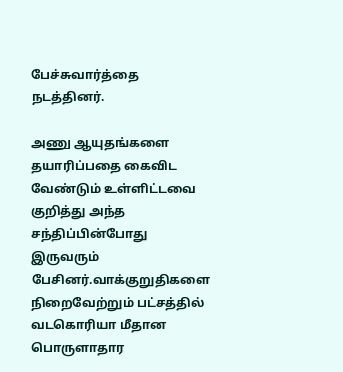பேச்சுவார்த்தை நடத்தினர்.

அணு ஆயுதங்களை தயாரிப்பதை கைவிட வேண்டும் உள்ளிட்டவை குறித்து அந்த சந்திப்பின்போது இருவரும் பேசினர்.வாக்குறுதிகளை நிறைவேற்றும் பட்சத்தில் வடகொரியா மீதான பொருளாதார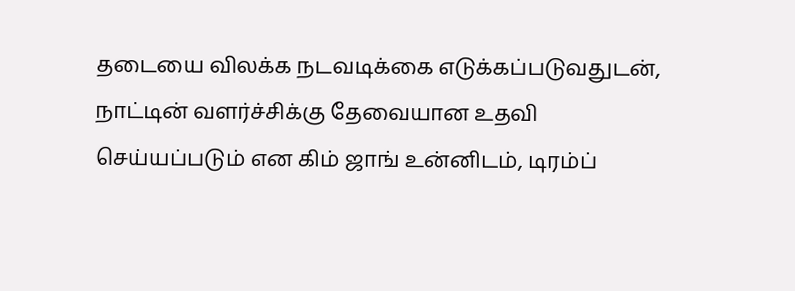தடையை விலக்க நடவடிக்கை எடுக்கப்படுவதுடன், நாட்டின் வளர்ச்சிக்கு தேவையான உதவி செய்யப்படும் என கிம் ஜாங் உன்னிடம், டிரம்ப்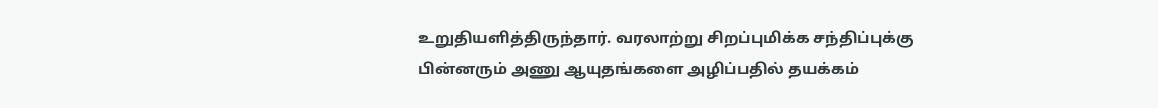உறுதியளித்திருந்தார். வரலாற்று சிறப்புமிக்க சந்திப்புக்கு பின்னரும் அணு ஆயுதங்களை அழிப்பதில் தயக்கம்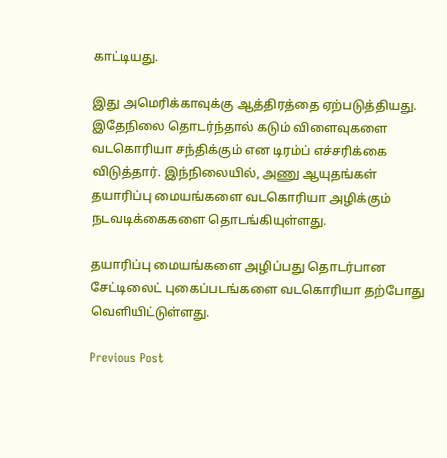காட்டியது.

இது அமெரிக்காவுக்கு ஆத்திரத்தை ஏற்படுத்தியது. இதேநிலை தொடர்ந்தால் கடும் விளைவுகளை வடகொரியா சந்திக்கும் என டிரம்ப் எச்சரிக்கை விடுத்தார். இந்நிலையில், அணு ஆயுதங்கள் தயாரிப்பு மையங்களை வடகொரியா அழிக்கும் நடவடிக்கைகளை தொடங்கியுள்ளது.

தயாரிப்பு மையங்களை அழிப்பது தொடர்பான சேட்டிலைட் புகைப்படங்களை வடகொரியா தற்போது வெளியிட்டுள்ளது.

Previous Post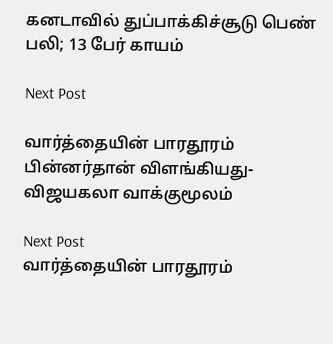கனடாவில் துப்பாக்கிச்சூடு பெண் பலி; 13 பேர் காயம்

Next Post

வார்த்தையின் பாரதூரம் பின்னர்தான் விளங்கியது- விஜயகலா வாக்குமூலம்

Next Post
வார்த்தையின் பாரதூரம்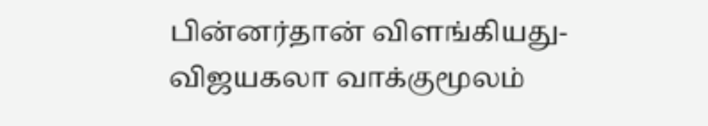பின்னர்தான் விளங்கியது- விஜயகலா வாக்குமூலம்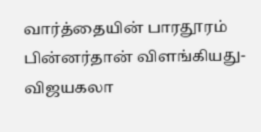வார்த்தையின் பாரதூரம் பின்னர்தான் விளங்கியது- விஜயகலா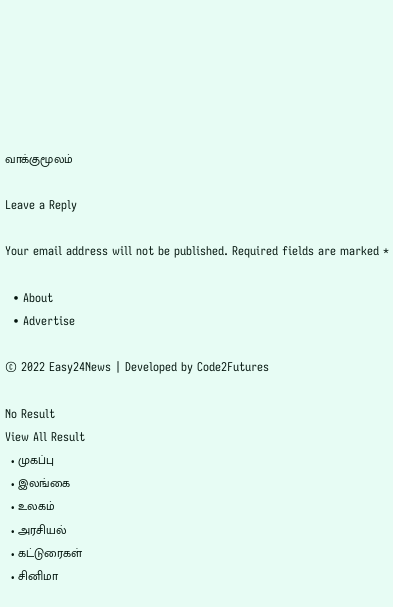வாக்குமூலம்

Leave a Reply

Your email address will not be published. Required fields are marked *

  • About
  • Advertise

© 2022 Easy24News | Developed by Code2Futures

No Result
View All Result
  • முகப்பு
  • இலங்கை
  • உலகம்
  • அரசியல்
  • கட்டுரைகள்
  • சினிமா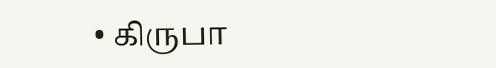• கிருபா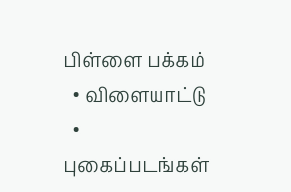பிள்ளை பக்கம்
  • விளையாட்டு
  • புகைப்படங்கள்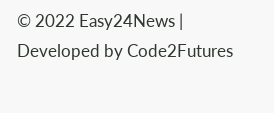© 2022 Easy24News | Developed by Code2Futures